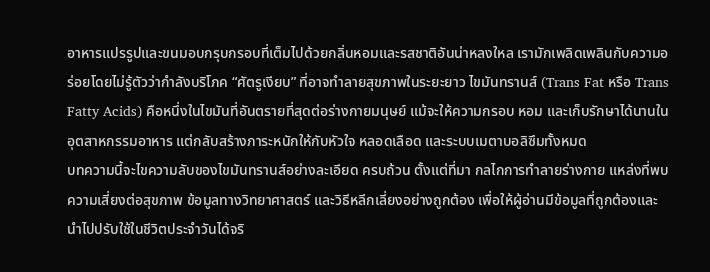อาหารแปรรูปและขนมอบกรุบกรอบที่เต็มไปด้วยกลิ่นหอมและรสชาติอันน่าหลงใหล เรามักเพลิดเพลินกับความอร่อยโดยไม่รู้ตัวว่ากำลังบริโภค “ศัตรูเงียบ” ที่อาจทำลายสุขภาพในระยะยาว ไขมันทรานส์ (Trans Fat หรือ Trans Fatty Acids) คือหนึ่งในไขมันที่อันตรายที่สุดต่อร่างกายมนุษย์ แม้จะให้ความกรอบ หอม และเก็บรักษาได้นานในอุตสาหกรรมอาหาร แต่กลับสร้างภาระหนักให้กับหัวใจ หลอดเลือด และระบบเมตาบอลิซึมทั้งหมด
บทความนี้จะไขความลับของไขมันทรานส์อย่างละเอียด ครบถ้วน ตั้งแต่ที่มา กลไกการทำลายร่างกาย แหล่งที่พบ ความเสี่ยงต่อสุขภาพ ข้อมูลทางวิทยาศาสตร์ และวิธีหลีกเลี่ยงอย่างถูกต้อง เพื่อให้ผู้อ่านมีข้อมูลที่ถูกต้องและนำไปปรับใช้ในชีวิตประจำวันได้จริ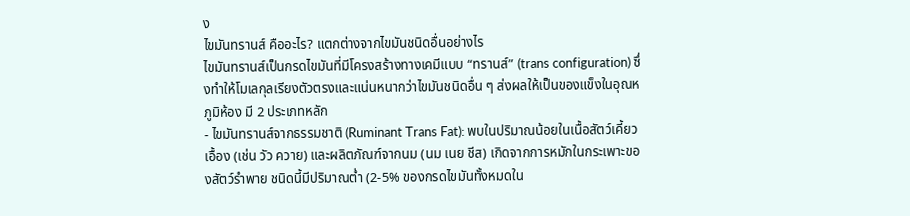ง
ไขมันทรานส์ คืออะไร? แตกต่างจากไขมันชนิดอื่นอย่างไร
ไขมันทรานส์เป็นกรดไขมันที่มีโครงสร้างทางเคมีแบบ “ทรานส์” (trans configuration) ซึ่งทำให้โมเลกุลเรียงตัวตรงและแน่นหนากว่าไขมันชนิดอื่น ๆ ส่งผลให้เป็นของแข็งในอุณหภูมิห้อง มี 2 ประเภทหลัก
- ไขมันทรานส์จากธรรมชาติ (Ruminant Trans Fat): พบในปริมาณน้อยในเนื้อสัตว์เคี้ยวเอื้อง (เช่น วัว ควาย) และผลิตภัณฑ์จากนม (นม เนย ชีส) เกิดจากการหมักในกระเพาะของสัตว์รำพาย ชนิดนี้มีปริมาณต่ำ (2-5% ของกรดไขมันทั้งหมดใน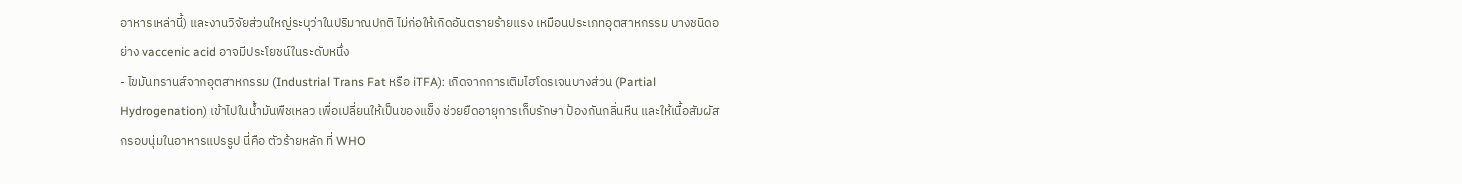อาหารเหล่านี้) และงานวิจัยส่วนใหญ่ระบุว่าในปริมาณปกติ ไม่ก่อให้เกิดอันตรายร้ายแรง เหมือนประเภทอุตสาหกรรม บางชนิดอย่าง vaccenic acid อาจมีประโยชน์ในระดับหนึ่ง
- ไขมันทรานส์จากอุตสาหกรรม (Industrial Trans Fat หรือ iTFA): เกิดจากการเติมไฮโดรเจนบางส่วน (Partial Hydrogenation) เข้าไปในน้ำมันพืชเหลว เพื่อเปลี่ยนให้เป็นของแข็ง ช่วยยืดอายุการเก็บรักษา ป้องกันกลิ่นหืน และให้เนื้อสัมผัสกรอบนุ่มในอาหารแปรรูป นี่คือ ตัวร้ายหลัก ที่ WHO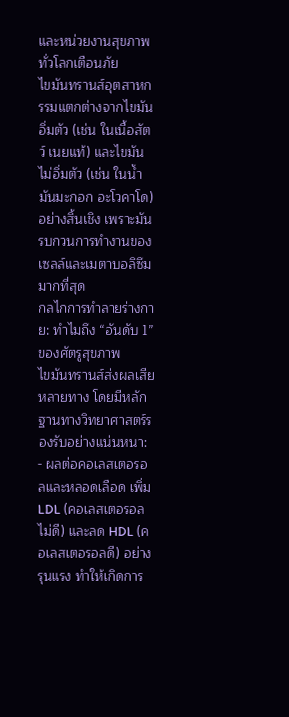และหน่วยงานสุขภาพทั่วโลกเตือนภัย
ไขมันทรานส์อุตสาหกรรมแตกต่างจากไขมันอิ่มตัว (เช่น ในเนื้อสัตว์ เนยแท้) และไขมันไม่อิ่มตัว (เช่น ในน้ำมันมะกอก อะโวคาโด) อย่างสิ้นเชิง เพราะมันรบกวนการทำงานของเซลล์และเมตาบอลิซึมมากที่สุด
กลไกการทำลายร่างกาย: ทำไมถึง “อันดับ 1” ของศัตรูสุขภาพ
ไขมันทรานส์ส่งผลเสียหลายทาง โดยมีหลักฐานทางวิทยาศาสตร์รองรับอย่างแน่นหนา:
- ผลต่อคอเลสเตอรอลและหลอดเลือด เพิ่ม LDL (คอเลสเตอรอลไม่ดี) และลด HDL (คอเลสเตอรอลดี) อย่างรุนแรง ทำให้เกิดการ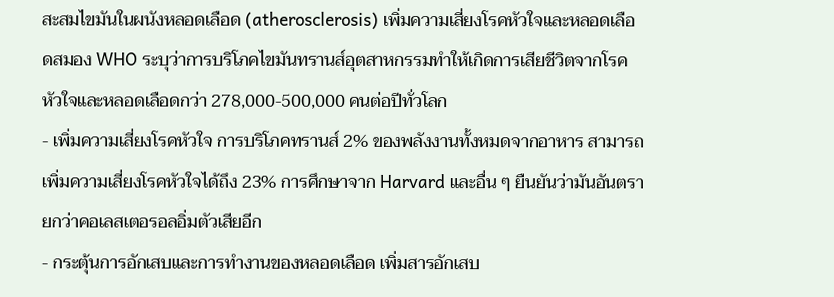สะสมไขมันในผนังหลอดเลือด (atherosclerosis) เพิ่มความเสี่ยงโรคหัวใจและหลอดเลือดสมอง WHO ระบุว่าการบริโภคไขมันทรานส์อุตสาหกรรมทำให้เกิดการเสียชีวิตจากโรคหัวใจและหลอดเลือดกว่า 278,000-500,000 คนต่อปีทั่วโลก
- เพิ่มความเสี่ยงโรคหัวใจ การบริโภคทรานส์ 2% ของพลังงานทั้งหมดจากอาหาร สามารถเพิ่มความเสี่ยงโรคหัวใจได้ถึง 23% การศึกษาจาก Harvard และอื่น ๆ ยืนยันว่ามันอันตรายกว่าคอเลสเตอรอลอิ่มตัวเสียอีก
- กระตุ้นการอักเสบและการทำงานของหลอดเลือด เพิ่มสารอักเสบ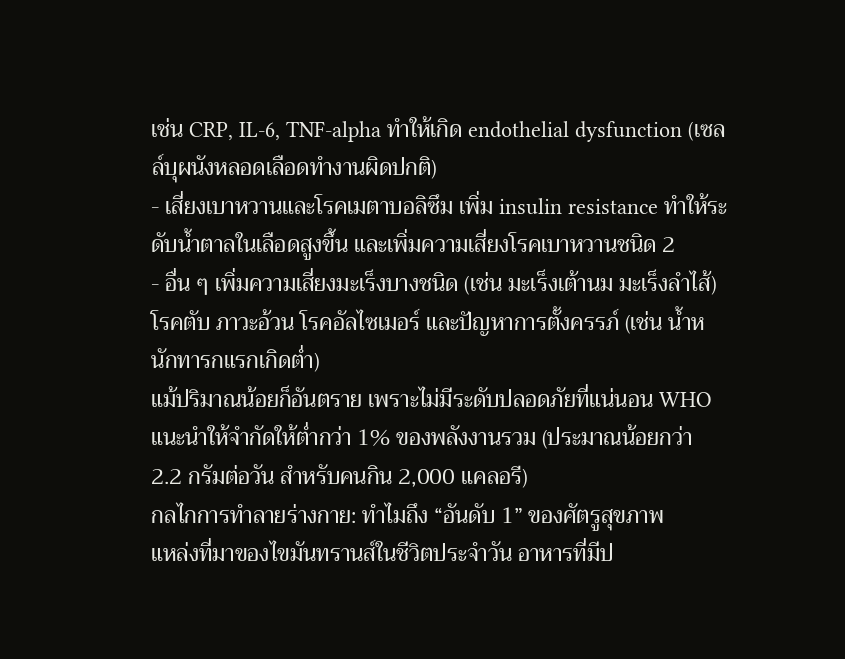เช่น CRP, IL-6, TNF-alpha ทำให้เกิด endothelial dysfunction (เซลล์บุผนังหลอดเลือดทำงานผิดปกติ)
- เสี่ยงเบาหวานและโรคเมตาบอลิซึม เพิ่ม insulin resistance ทำให้ระดับน้ำตาลในเลือดสูงขึ้น และเพิ่มความเสี่ยงโรคเบาหวานชนิด 2
- อื่น ๆ เพิ่มความเสี่ยงมะเร็งบางชนิด (เช่น มะเร็งเต้านม มะเร็งลำไส้) โรคตับ ภาวะอ้วน โรคอัลไซเมอร์ และปัญหาการตั้งครรภ์ (เช่น น้ำหนักทารกแรกเกิดต่ำ)
แม้ปริมาณน้อยก็อันตราย เพราะไม่มีระดับปลอดภัยที่แน่นอน WHO แนะนำให้จำกัดให้ต่ำกว่า 1% ของพลังงานรวม (ประมาณน้อยกว่า 2.2 กรัมต่อวัน สำหรับคนกิน 2,000 แคลอรี)
กลไกการทำลายร่างกาย: ทำไมถึง “อันดับ 1” ของศัตรูสุขภาพ
แหล่งที่มาของไขมันทรานส์ในชีวิตประจำวัน อาหารที่มีป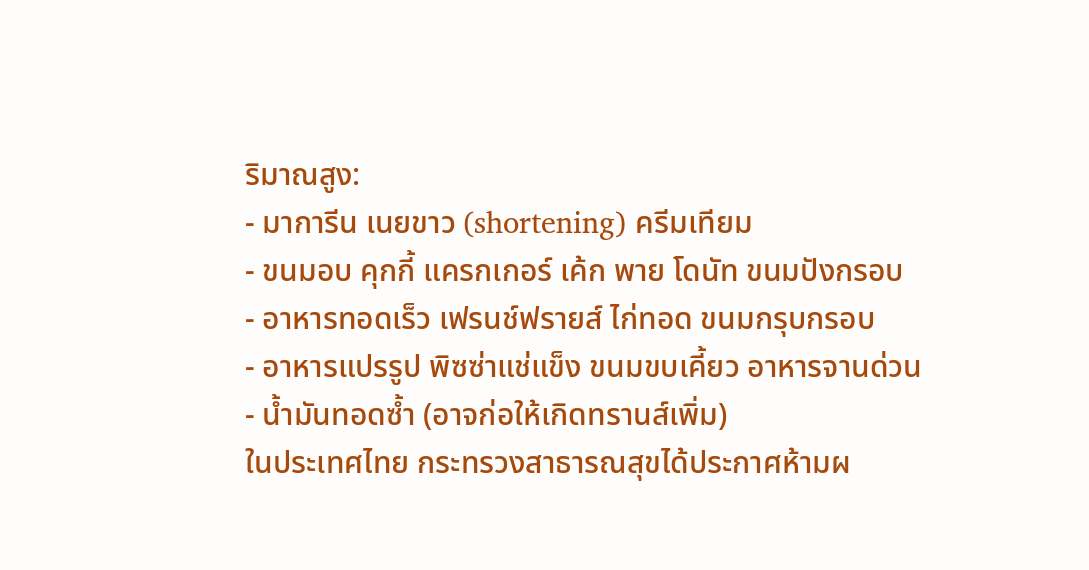ริมาณสูง:
- มาการีน เนยขาว (shortening) ครีมเทียม
- ขนมอบ คุกกี้ แครกเกอร์ เค้ก พาย โดนัท ขนมปังกรอบ
- อาหารทอดเร็ว เฟรนช์ฟรายส์ ไก่ทอด ขนมกรุบกรอบ
- อาหารแปรรูป พิซซ่าแช่แข็ง ขนมขบเคี้ยว อาหารจานด่วน
- น้ำมันทอดซ้ำ (อาจก่อให้เกิดทรานส์เพิ่ม)
ในประเทศไทย กระทรวงสาธารณสุขได้ประกาศห้ามผ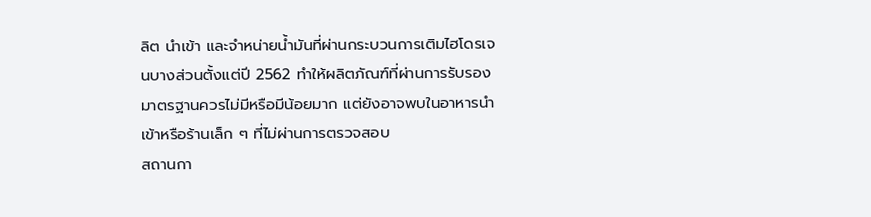ลิต นำเข้า และจำหน่ายน้ำมันที่ผ่านกระบวนการเติมไฮโดรเจนบางส่วนตั้งแต่ปี 2562 ทำให้ผลิตภัณฑ์ที่ผ่านการรับรองมาตรฐานควรไม่มีหรือมีน้อยมาก แต่ยังอาจพบในอาหารนำเข้าหรือร้านเล็ก ๆ ที่ไม่ผ่านการตรวจสอบ
สถานกา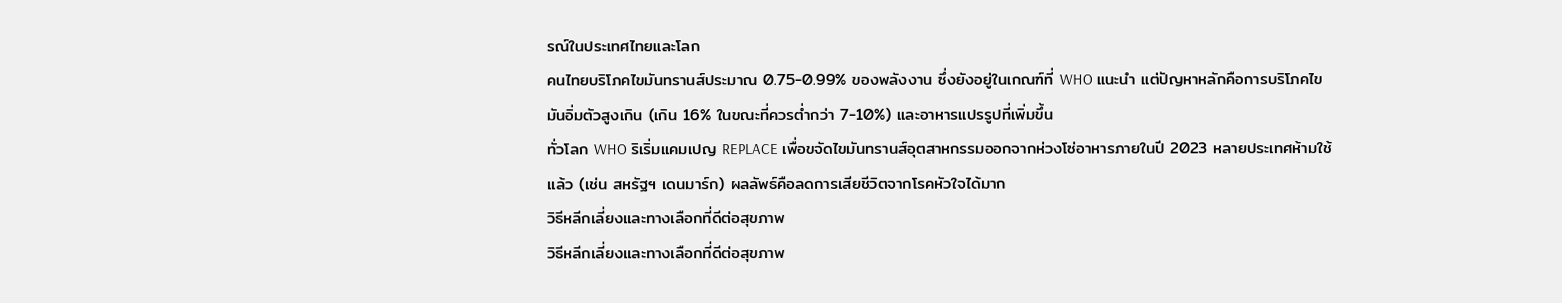รณ์ในประเทศไทยและโลก
คนไทยบริโภคไขมันทรานส์ประมาณ 0.75-0.99% ของพลังงาน ซึ่งยังอยู่ในเกณฑ์ที่ WHO แนะนำ แต่ปัญหาหลักคือการบริโภคไขมันอิ่มตัวสูงเกิน (เกิน 16% ในขณะที่ควรต่ำกว่า 7-10%) และอาหารแปรรูปที่เพิ่มขึ้น
ทั่วโลก WHO ริเริ่มแคมเปญ REPLACE เพื่อขจัดไขมันทรานส์อุตสาหกรรมออกจากห่วงโซ่อาหารภายในปี 2023 หลายประเทศห้ามใช้แล้ว (เช่น สหรัฐฯ เดนมาร์ก) ผลลัพธ์คือลดการเสียชีวิตจากโรคหัวใจได้มาก
วิธีหลีกเลี่ยงและทางเลือกที่ดีต่อสุขภาพ
วิธีหลีกเลี่ยงและทางเลือกที่ดีต่อสุขภาพ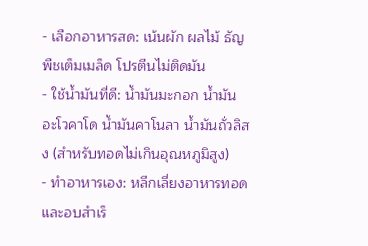- เลือกอาหารสด: เน้นผัก ผลไม้ ธัญพืชเต็มเมล็ด โปรตีนไม่ติดมัน
- ใช้น้ำมันที่ดี: น้ำมันมะกอก น้ำมันอะโวคาโด น้ำมันคาโนลา น้ำมันถั่วลิสง (สำหรับทอดไม่เกินอุณหภูมิสูง)
- ทำอาหารเอง: หลีกเลี่ยงอาหารทอดและอบสำเร็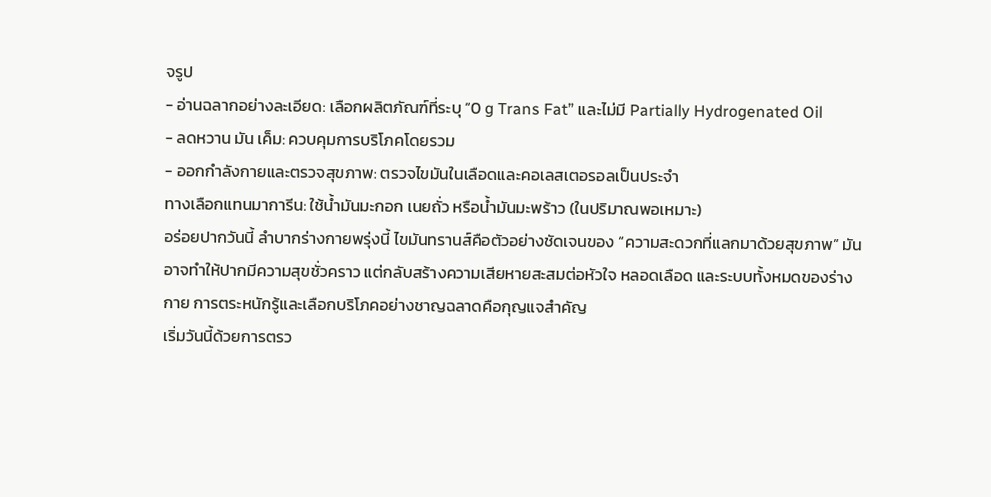จรูป
- อ่านฉลากอย่างละเอียด: เลือกผลิตภัณฑ์ที่ระบุ “0 g Trans Fat” และไม่มี Partially Hydrogenated Oil
- ลดหวาน มัน เค็ม: ควบคุมการบริโภคโดยรวม
- ออกกำลังกายและตรวจสุขภาพ: ตรวจไขมันในเลือดและคอเลสเตอรอลเป็นประจำ
ทางเลือกแทนมาการีน: ใช้น้ำมันมะกอก เนยถั่ว หรือน้ำมันมะพร้าว (ในปริมาณพอเหมาะ)
อร่อยปากวันนี้ ลำบากร่างกายพรุ่งนี้ ไขมันทรานส์คือตัวอย่างชัดเจนของ “ความสะดวกที่แลกมาด้วยสุขภาพ” มันอาจทำให้ปากมีความสุขชั่วคราว แต่กลับสร้างความเสียหายสะสมต่อหัวใจ หลอดเลือด และระบบทั้งหมดของร่างกาย การตระหนักรู้และเลือกบริโภคอย่างชาญฉลาดคือกุญแจสำคัญ
เริ่มวันนี้ด้วยการตรว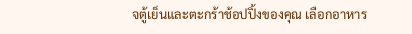จตู้เย็นและตะกร้าช้อปปิ้งของคุณ เลือกอาหาร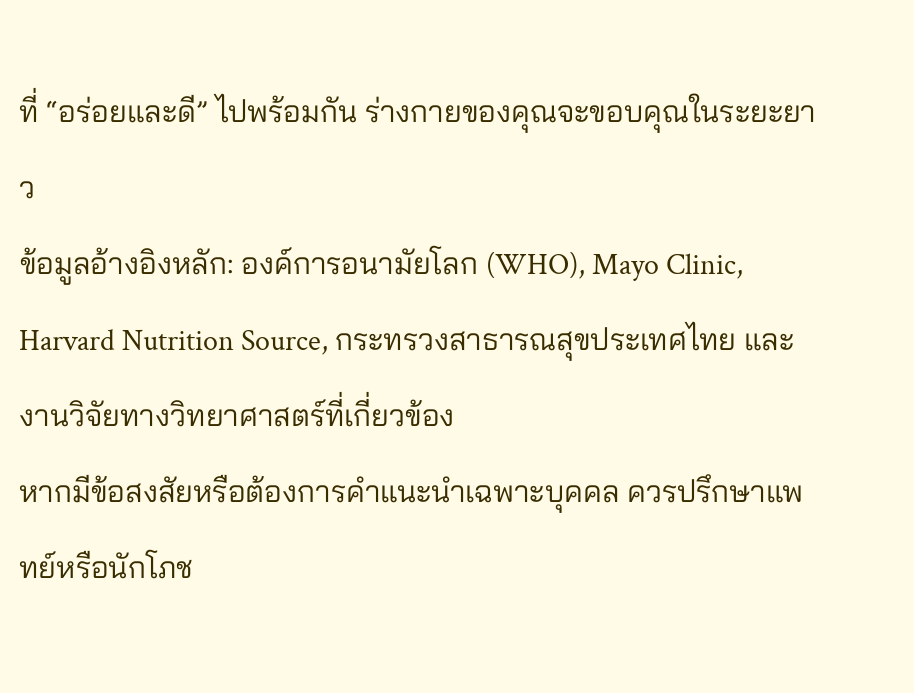ที่ “อร่อยและดี” ไปพร้อมกัน ร่างกายของคุณจะขอบคุณในระยะยาว
ข้อมูลอ้างอิงหลัก: องค์การอนามัยโลก (WHO), Mayo Clinic, Harvard Nutrition Source, กระทรวงสาธารณสุขประเทศไทย และงานวิจัยทางวิทยาศาสตร์ที่เกี่ยวข้อง
หากมีข้อสงสัยหรือต้องการคำแนะนำเฉพาะบุคคล ควรปรึกษาแพทย์หรือนักโภช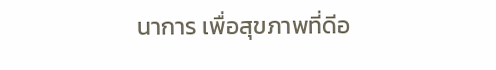นาการ เพื่อสุขภาพที่ดีอ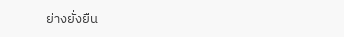ย่างยั่งยืน